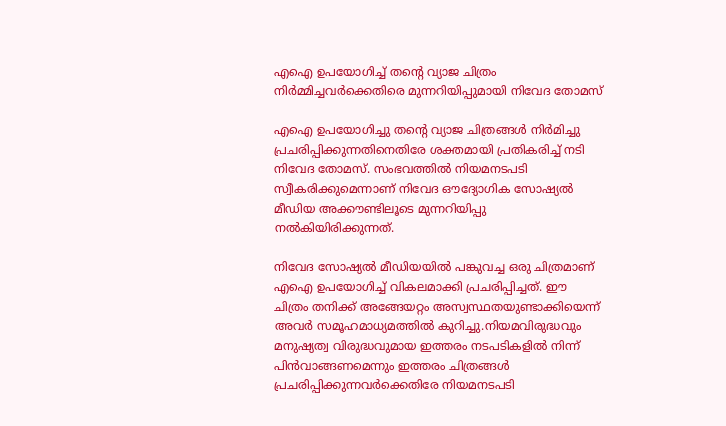എഐ ഉപയോഗിച്ച് തന്‍റെ വ്യാജ ചിത്രം നിർമ്മിച്ചവർക്കെതിരെ മുന്നറിയിപ്പുമായി നിവേദ തോമസ്

എഐ ഉപയോഗിച്ചു തന്‍റെ വ്യാജ ചിത്രങ്ങള്‍ നിര്‍മിച്ചു പ്രചരിപ്പിക്കുന്നതിനെതിരേ ശക്തമായി പ്രതികരിച്ച് നടി നിവേദ തോമസ്. സംഭവത്തില്‍ നിയമനടപടി സ്വീകരിക്കുമെന്നാണ് നിവേദ ഔദ്യോഗിക സോഷ്യല്‍ മീഡിയ അക്കൗണ്ടിലൂടെ മുന്നറിയിപ്പു നല്‍കിയിരിക്കുന്നത്.

നിവേദ സോഷ്യൽ മീഡിയയിൽ പങ്കുവച്ച ഒരു ചിത്രമാണ് എഐ ഉപയോഗിച്ച് വികലമാക്കി പ്രചരിപ്പിച്ചത്. ഈ ചിത്രം തനിക്ക് അങ്ങേയറ്റം അസ്വസ്ഥതയുണ്ടാക്കിയെന്ന് അവര്‍ സമൂഹമാധ്യമത്തില്‍ കുറിച്ചു.നിയമവിരുദ്ധവും മനുഷ്യത്വ വിരുദ്ധവുമായ ഇത്തരം നടപടികളില്‍ നിന്ന് പിന്‍വാങ്ങണമെന്നും ഇത്തരം ചിത്രങ്ങള്‍ പ്രചരിപ്പിക്കുന്നവര്‍ക്കെതിരേ നിയമനടപടി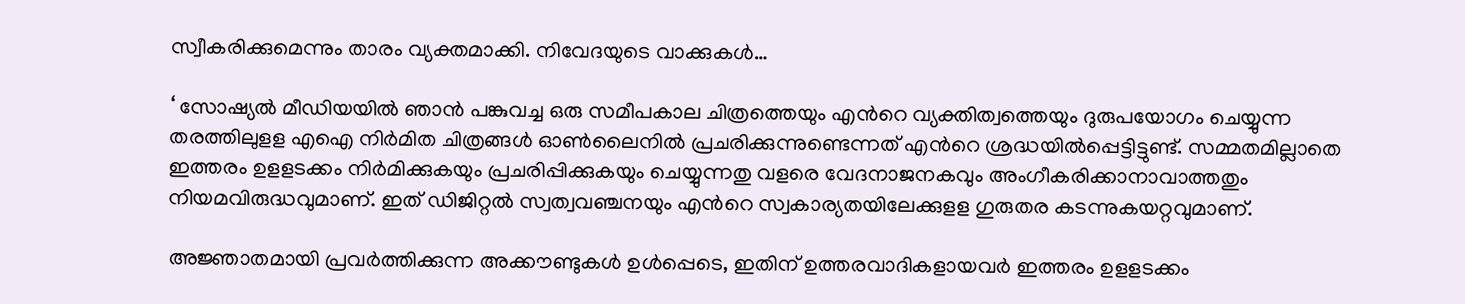സ്വീകരിക്കുമെന്നും താരം വ്യക്തമാക്കി. നിവേദയുടെ വാക്കുകൾ…

‘ സോഷ്യല്‍ മീഡിയയില്‍ ഞാന്‍ പങ്കുവച്ച ഒരു സമീപകാല ചിത്രത്തെയും എന്‍റെ വ്യക്തിത്വത്തെയും ദുരുപയോഗം ചെയ്യുന്ന തരത്തിലുളള എഐ നിര്‍മിത ചിത്രങ്ങള്‍ ഓണ്‍ലൈനില്‍ പ്രചരിക്കുന്നുണ്ടെന്നത് എന്‍റെ ശ്രദ്ധയില്‍പ്പെട്ടിട്ടുണ്ട്. സമ്മതമില്ലാതെ ഇത്തരം ഉളളടക്കം നിര്‍മിക്കുകയും പ്രചരിപ്പിക്കുകയും ചെയ്യുന്നതു വളരെ വേദനാജനകവും അംഗീകരിക്കാനാവാത്തതും നിയമവിരുദ്ധവുമാണ്. ഇത് ഡിജിറ്റല്‍ സ്വത്വവഞ്ചനയും എന്‍റെ സ്വകാര്യതയിലേക്കുളള ഗുരുതര കടന്നുകയറ്റവുമാണ്.

അജ്ഞാതമായി പ്രവര്‍ത്തിക്കുന്ന അക്കൗണ്ടുകള്‍ ഉള്‍പ്പെടെ, ഇതിന് ഉത്തരവാദികളായവര്‍ ഇത്തരം ഉളളടക്കം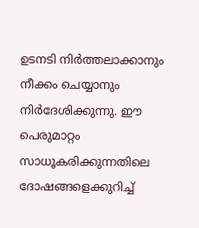ഉടനടി നിര്‍ത്തലാക്കാനും നീക്കം ചെയ്യാനും നിര്‍ദേശിക്കുന്നു. ഈ പെരുമാറ്റം സാധൂകരിക്കുന്നതിലെ ദോഷങ്ങളെക്കുറിച്ച്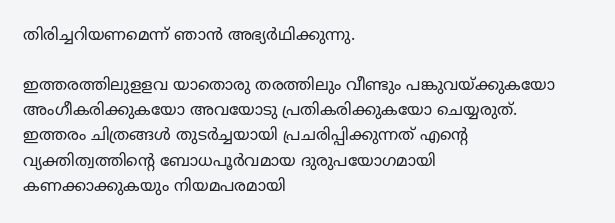തിരിച്ചറിയണമെന്ന് ഞാന്‍ അഭ്യര്‍ഥിക്കുന്നു.

ഇത്തരത്തിലുളളവ യാതൊരു തരത്തിലും വീണ്ടും പങ്കുവയ്ക്കുകയോ അംഗീകരിക്കുകയോ അവയോടു പ്രതികരിക്കുകയോ ചെയ്യരുത്. ഇത്തരം ചിത്രങ്ങള്‍ തുടര്‍ച്ചയായി പ്രചരിപ്പിക്കുന്നത് എന്‍റെ വ്യക്തിത്വത്തിന്‍റെ ബോധപൂര്‍വമായ ദുരുപയോഗമായി കണക്കാക്കുകയും നിയമപരമായി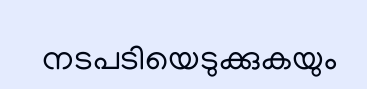നടപടിയെടുക്കുകയും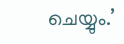ചെയ്യും.’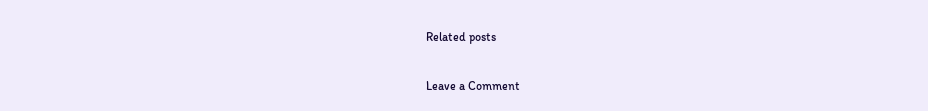Related posts

Leave a Comment